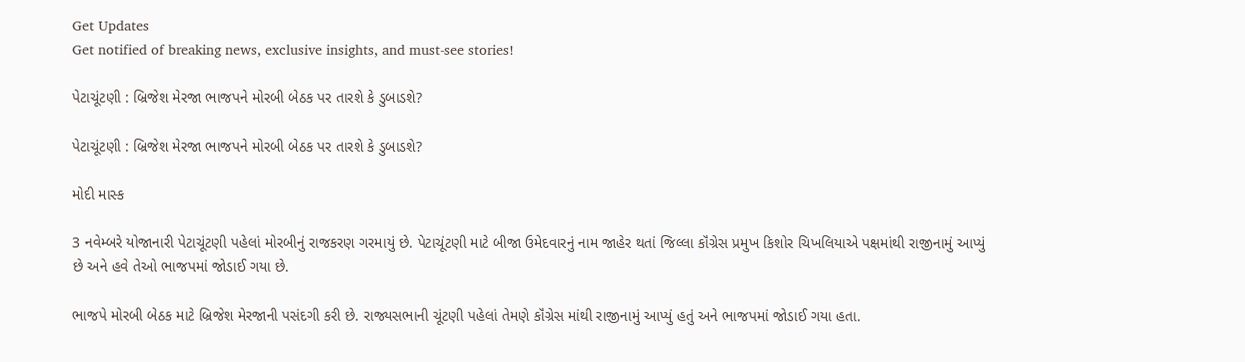Get Updates
Get notified of breaking news, exclusive insights, and must-see stories!

પેટાચૂંટણી : બ્રિજેશ મેરજા ભાજપને મોરબી બેઠક પર તારશે કે ડુબાડશે?

પેટાચૂંટણી : બ્રિજેશ મેરજા ભાજપને મોરબી બેઠક પર તારશે કે ડુબાડશે?

મોદી માસ્ક

3 નવેમ્બરે યોજાનારી પેટાચૂંટણી પહેલાં મોરબીનું રાજકરણ ગરમાયું છે. પેટાચૂંટણી માટે બીજા ઉમેદવારનું નામ જાહેર થતાં જિલ્લા કૉંગ્રેસ પ્રમુખ કિશોર ચિખલિયાએ પક્ષમાંથી રાજીનામું આપ્યું છે અને હવે તેઓ ભાજપમાં જોડાઈ ગયા છે.

ભાજપે મોરબી બેઠક માટે બ્રિજેશ મેરજાની પસંદગી કરી છે. રાજ્યસભાની ચૂંટણી પહેલાં તેમણે કૉંગ્રેસ માંથી રાજીનામું આપ્યું હતું અને ભાજપમાં જોડાઈ ગયા હતા.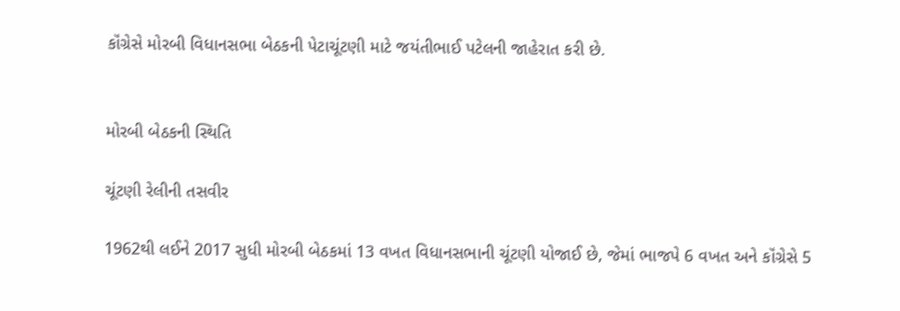કૉંગ્રેસે મોરબી વિધાનસભા બેઠકની પેટાચૂંટણી માટે જયંતીભાઈ પટેલની જાહેરાત કરી છે.


મોરબી બેઠકની સ્થિતિ

ચૂંટણી રેલીની તસવીર

1962થી લઈને 2017 સુધી મોરબી બેઠકમાં 13 વખત વિધાનસભાની ચૂંટણી યોજાઈ છે, જેમાં ભાજપે 6 વખત અને કૉંગ્રેસે 5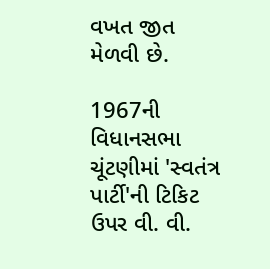વખત જીત મેળવી છે.

1967ની વિધાનસભા ચૂંટણીમાં 'સ્વતંત્ર પાર્ટી'ની ટિકિટ ઉપર વી. વી.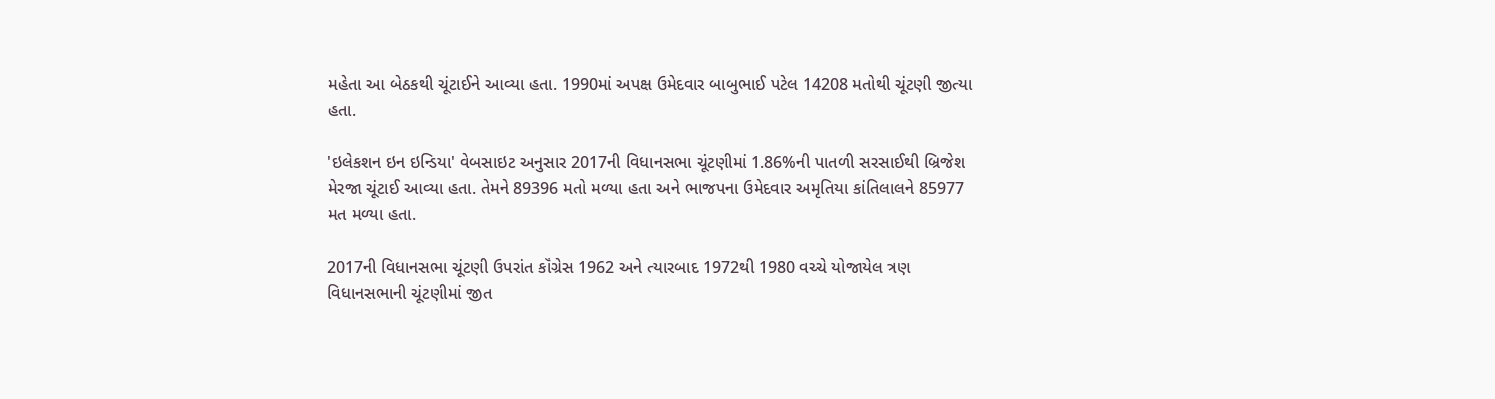મહેતા આ બેઠકથી ચૂંટાઈને આવ્યા હતા. 1990માં અપક્ષ ઉમેદવાર બાબુભાઈ પટેલ 14208 મતોથી ચૂંટણી જીત્યા હતા.

'ઇલેકશન ઇન ઇન્ડિયા' વેબસાઇટ અનુસાર 2017ની વિધાનસભા ચૂંટણીમાં 1.86%ની પાતળી સરસાઈથી બ્રિજેશ મેરજા ચૂંટાઈ આવ્યા હતા. તેમને 89396 મતો મળ્યા હતા અને ભાજપના ઉમેદવાર અમૃતિયા કાંતિલાલને 85977 મત મળ્યા હતા.

2017ની વિધાનસભા ચૂંટણી ઉપરાંત કૉંગ્રેસ 1962 અને ત્યારબાદ 1972થી 1980 વચ્ચે યોજાયેલ ત્રણ વિધાનસભાની ચૂંટણીમાં જીત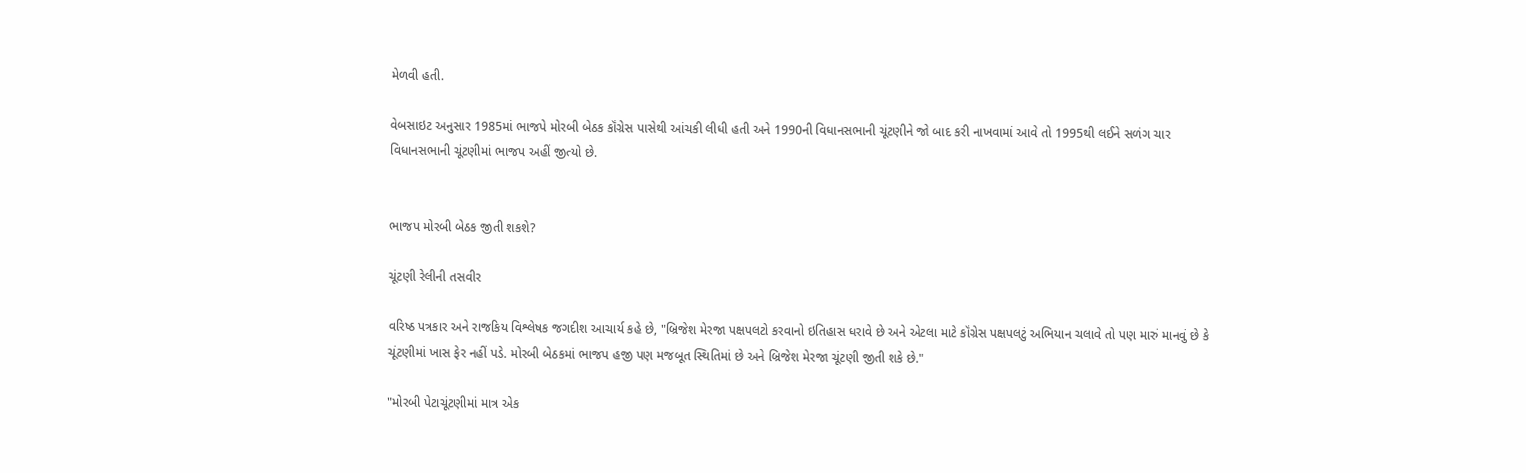મેળવી હતી.

વેબસાઇટ અનુસાર 1985માં ભાજપે મોરબી બેઠક કૉંગ્રેસ પાસેથી આંચકી લીધી હતી અને 1990ની વિધાનસભાની ચૂંટણીને જો બાદ કરી નાખવામાં આવે તો 1995થી લઈને સળંગ ચાર વિધાનસભાની ચૂંટણીમાં ભાજપ અહીં જીત્યો છે.


ભાજપ મોરબી બેઠક જીતી શકશે?

ચૂંટણી રેલીની તસવીર

વરિષ્ઠ પત્રકાર અને રાજકિય વિશ્લેષક જગદીશ આચાર્ય કહે છે, "બ્રિજેશ મેરજા પક્ષપલટો કરવાનો ઇતિહાસ ધરાવે છે અને એટલા માટે કૉંગ્રેસ પક્ષપલટું અભિયાન ચલાવે તો પણ મારું માનવું છે કે ચૂંટણીમાં ખાસ ફેર નહીં પડે. મોરબી બેઠકમાં ભાજપ હજી પણ મજબૂત સ્થિતિમાં છે અને બ્રિજેશ મેરજા ચૂંટણી જીતી શકે છે."

"મોરબી પેટાચૂંટણીમાં માત્ર એક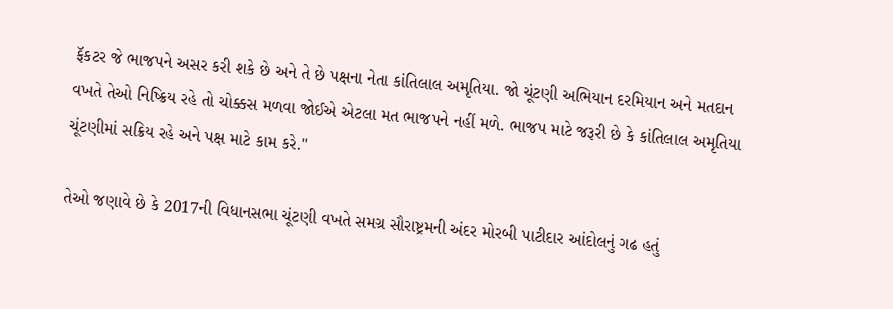ફૅકટર જે ભાજપને અસર કરી શકે છે અને તે છે પક્ષના નેતા કાંતિલાલ અમૃતિયા. જો ચૂંટણી અભિયાન દરમિયાન અને મતદાન વખતે તેઓ નિષ્ક્રિય રહે તો ચોક્કસ મળવા જોઈએ એટલા મત ભાજપને નહીં મળે. ભાજપ માટે જરૂરી છે કે કાંતિલાલ અમૃતિયા ચૂંટણીમાં સક્રિય રહે અને પક્ષ માટે કામ કરે."

તેઓ જણાવે છે કે 2017ની વિધાનસભા ચૂંટણી વખતે સમગ્ર સૌરાષ્ટ્રમની અંદર મોરબી પાટીદાર આંદોલનું ગઢ હતું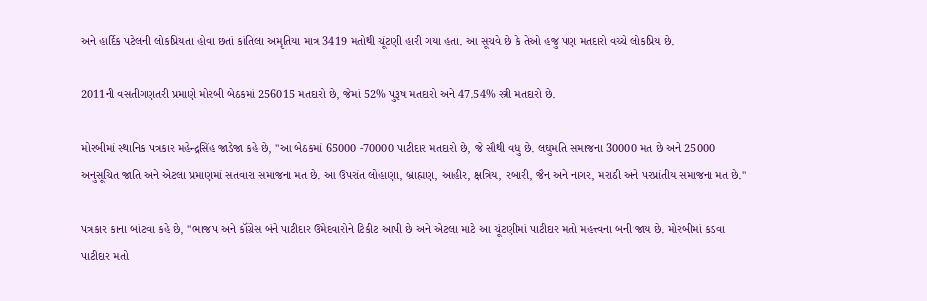અને હાર્દિક પટેલની લોકપ્રિયતા હોવા છતાં કાંતિલા અમૃતિયા માત્ર 3419 મતોથી ચૂંટણી હારી ગયા હતા. આ સૂચવે છે કે તેઓ હજુ પણ મતદારો વચ્ચે લોકપ્રિય છે.

2011ની વસતીગણતરી પ્રમાણે મોરબી બેઠકમાં 256015 મતદારો છે, જેમાં 52% પુરૂષ મતદારો અને 47.54% સ્ત્રી મતદારો છે.

મોરબીમાં સ્થાનિક પત્રકાર મહેન્દ્રસિંહ જાડેજા કહે છે, "આ બેઠકમાં 65000 -70000 પાટીદાર મતદારો છે, જે સૌથી વધુ છે. લઘુમતિ સમાજના 30000 મત છે અને 25000 અનુસૂચિત જાતિ અને એટલા પ્રમાણમાં સતવારા સમાજના મત છે. આ ઉપરાંત લોહાણા, બ્રાહ્મણ, આહીર, ક્ષત્રિય, રબારી, જૈન અને નાગર, મરાઠી અને પરપ્રાંતીય સમાજના મત છે."

પત્રકાર કાના બાંટવા કહે છે, "ભાજપ અને કૉંગ્રેસ બંને પાટીદાર ઉમેદવારોને ટિકીટ આપી છે અને એટલા માટે આ ચૂંટણીમાં પાટીદાર મતો મહત્ત્વના બની જાય છે. મોરબીમાં કડવા પાટીદાર મતો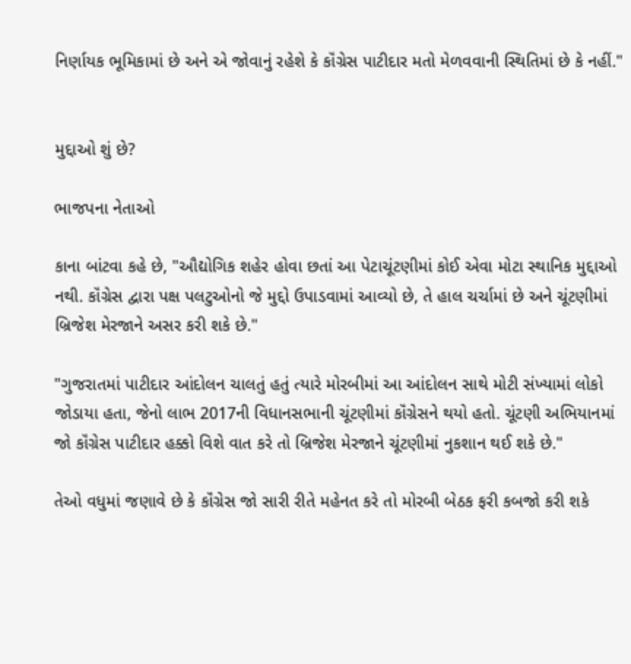નિર્ણાયક ભૂમિકામાં છે અને એ જોવાનું રહેશે કે કૉંગ્રેસ પાટીદાર મતો મેળવવાની સ્થિતિમાં છે કે નહીં."


મુદ્દાઓ શું છે?

ભાજપના નેતાઓ

કાના બાંટવા કહે છે, "ઔદ્યોગિક શહેર હોવા છતાં આ પેટાચૂંટણીમાં કોઈ એવા મોટા સ્થાનિક મુદ્દાઓ નથી. કૉંગ્રેસ દ્વારા પક્ષ પલટુઓનો જે મુદ્દો ઉપાડવામાં આવ્યો છે, તે હાલ ચર્ચામાં છે અને ચૂંટણીમાં બ્રિજેશ મેરજાને અસર કરી શકે છે."

"ગુજરાતમાં પાટીદાર આંદોલન ચાલતું હતું ત્યારે મોરબીમાં આ આંદોલન સાથે મોટી સંખ્યામાં લોકો જોડાયા હતા, જેનો લાભ 2017ની વિધાનસભાની ચૂંટણીમાં કૉંગ્રેસને થયો હતો. ચૂંટણી અભિયાનમાં જો કૉંગ્રેસ પાટીદાર હક્કો વિશે વાત કરે તો બ્રિજેશ મેરજાને ચૂંટણીમાં નુકશાન થઈ શકે છે."

તેઓ વધુમાં જણાવે છે કે કૉંગ્રેસ જો સારી રીતે મહેનત કરે તો મોરબી બેઠક ફરી કબજો કરી શકે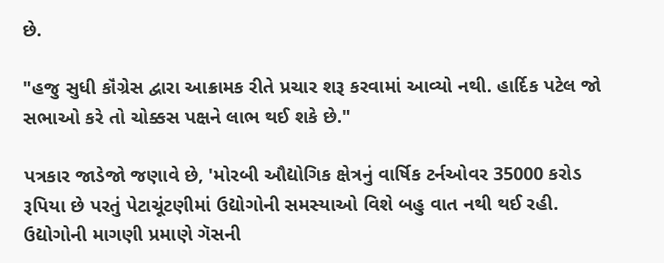છે.

"હજુ સુધી કૉંગ્રેસ દ્વારા આક્રામક રીતે પ્રચાર શરૂ કરવામાં આવ્યો નથી. હાર્દિક પટેલ જો સભાઓ કરે તો ચોક્કસ પક્ષને લાભ થઈ શકે છે."

પત્રકાર જાડેજો જણાવે છે, 'મોરબી ઔદ્યોગિક ક્ષેત્રનું વાર્ષિક ટર્નઓવર 35000 કરોડ રૂપિયા છે પરતું પેટાચૂંટણીમાં ઉદ્યોગોની સમસ્યાઓ વિશે બહુ વાત નથી થઈ રહી. ઉદ્યોગોની માગણી પ્રમાણે ગૅસની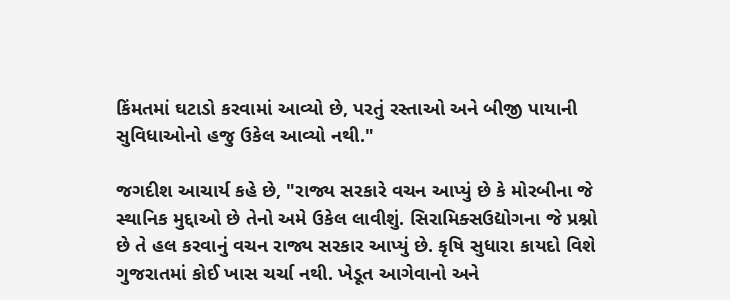કિંમતમાં ઘટાડો કરવામાં આવ્યો છે, પરતું રસ્તાઓ અને બીજી પાયાની સુવિધાઓનો હજુ ઉકેલ આવ્યો નથી."

જગદીશ આચાર્ય કહે છે, "રાજ્ય સરકારે વચન આપ્યું છે કે મોરબીના જે સ્થાનિક મુદ્દાઓ છે તેનો અમે ઉકેલ લાવીશું. સિરામિક્સઉદ્યોગના જે પ્રશ્નો છે તે હલ કરવાનું વચન રાજ્ય સરકાર આપ્યું છે. કૃષિ સુધારા કાયદો વિશે ગુજરાતમાં કોઈ ખાસ ચર્ચા નથી. ખેડૂત આગેવાનો અને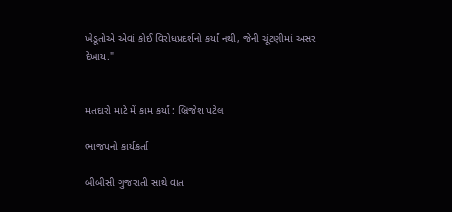ખેડૂતોએ એવાં કોઈ વિરોધપ્રદર્શનો કર્યાં નથી, જેની ચૂંટણીમાં અસર દેખાય."


મતદારો માટે મેં કામ કર્યાં : બ્રિજેશ પટેલ

ભાજપનો કાર્યકર્તા

બીબીસી ગુજરાતી સાથે વાત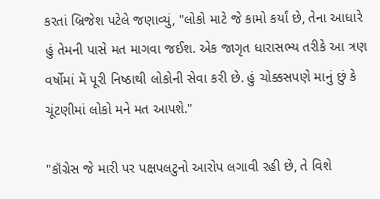કરતાં બ્રિજેશ પટેલે જણાવ્યું, "લોકો માટે જે કામો કર્યાં છે, તેના આધારે હું તેમની પાસે મત માગવા જઈશ. એક જાગૃત ધારાસભ્ય તરીકે આ ત્રણ વર્ષોમાં મેં પૂરી નિષ્ઠાથી લોકોની સેવા કરી છે. હું ચોક્કસપણે માનું છું કે ચૂંટણીમાં લોકો મને મત આપશે."

"કૉંગ્રેસ જે મારી પર પક્ષપલટુનો આરોપ લગાવી રહી છે, તે વિશે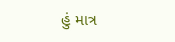હું માત્ર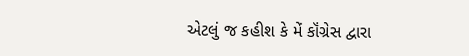એટલું જ કહીશ કે મેં કૉંગ્રેસ દ્વારા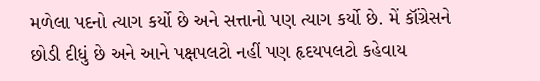મળેલા પદનો ત્યાગ કર્યો છે અને સત્તાનો પણ ત્યાગ કર્યો છે. મેં કૉંગ્રેસને છોડી દીધું છે અને આને પક્ષપલટો નહીં પણ હૃદયપલટો કહેવાય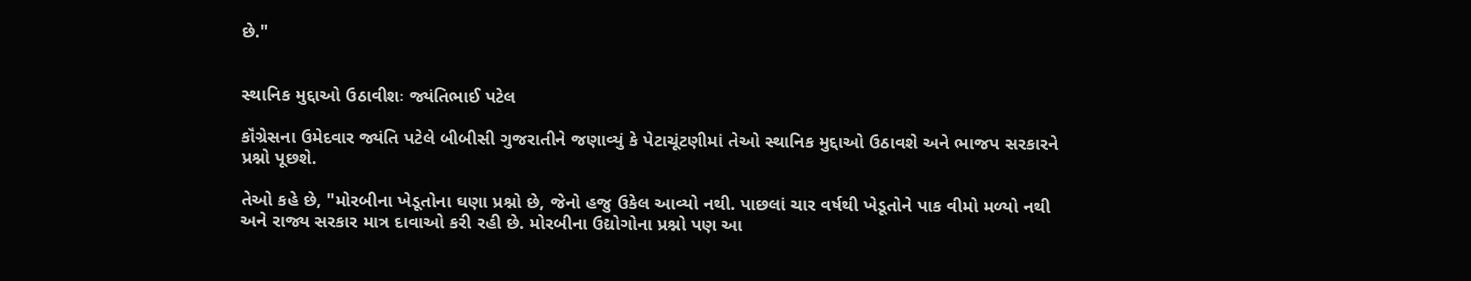છે."


સ્થાનિક મુદ્દાઓ ઉઠાવીશઃ જ્યંતિભાઈ પટેલ

કૉંગ્રેસના ઉમેદવાર જ્યંતિ પટેલે બીબીસી ગુજરાતીને જણાવ્યું કે પેટાચૂંટણીમાં તેઓ સ્થાનિક મુદ્દાઓ ઉઠાવશે અને ભાજપ સરકારને પ્રશ્નો પૂછશે.

તેઓ કહે છે, "મોરબીના ખેડૂતોના ઘણા પ્રશ્નો છે, જેનો હજુ ઉકેલ આવ્યો નથી. પાછલાં ચાર વર્ષથી ખેડૂતોને પાક વીમો મળ્યો નથી અને રાજ્ય સરકાર માત્ર દાવાઓ કરી રહી છે. મોરબીના ઉદ્યોગોના પ્રશ્નો પણ આ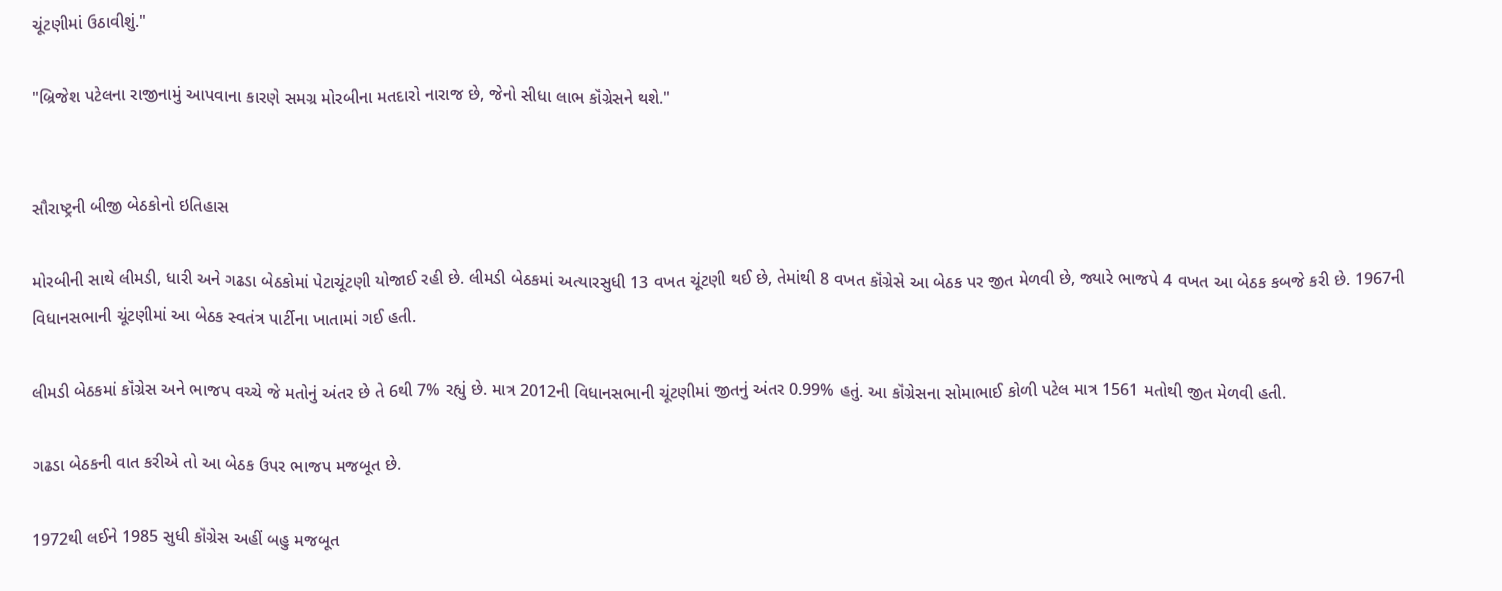ચૂંટણીમાં ઉઠાવીશું."

"બ્રિજેશ પટેલના રાજીનામું આપવાના કારણે સમગ્ર મોરબીના મતદારો નારાજ છે, જેનો સીધા લાભ કૉંગ્રેસને થશે."


સૌરાષ્ટ્રની બીજી બેઠકોનો ઇતિહાસ

મોરબીની સાથે લીમડી, ધારી અને ગઢડા બેઠકોમાં પેટાચૂંટણી યોજાઈ રહી છે. લીમડી બેઠકમાં અત્યારસુધી 13 વખત ચૂંટણી થઈ છે, તેમાંથી 8 વખત કૉંગ્રેસે આ બેઠક પર જીત મેળવી છે, જ્યારે ભાજપે 4 વખત આ બેઠક કબજે કરી છે. 1967ની વિધાનસભાની ચૂંટણીમાં આ બેઠક સ્વતંત્ર પાર્ટીના ખાતામાં ગઈ હતી.

લીમડી બેઠકમાં કૉંગ્રેસ અને ભાજપ વચ્ચે જે મતોનું અંતર છે તે 6થી 7% રહ્યું છે. માત્ર 2012ની વિધાનસભાની ચૂંટણીમાં જીતનું અંતર 0.99% હતું. આ કૉંગ્રેસના સોમાભાઈ કોળી પટેલ માત્ર 1561 મતોથી જીત મેળવી હતી.

ગઢડા બેઠકની વાત કરીએ તો આ બેઠક ઉપર ભાજપ મજબૂત છે.

1972થી લઈને 1985 સુધી કૉંગ્રેસ અહીં બહુ મજબૂત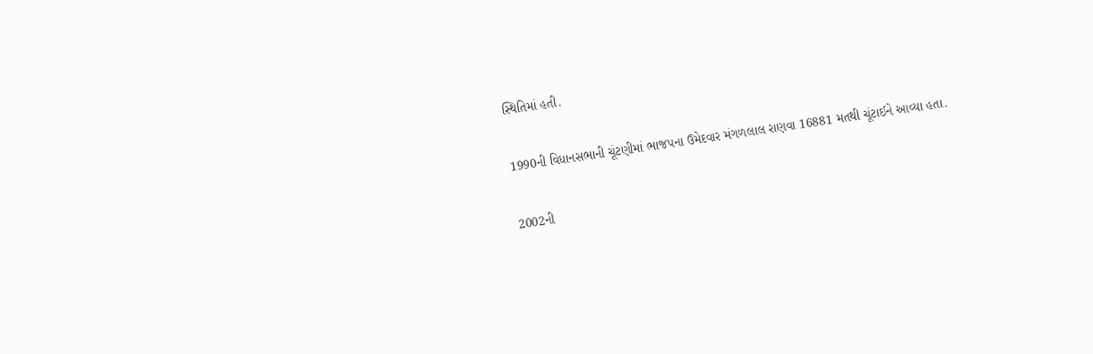સ્થિતિમાં હતી.

1990ની વિધાનસભાની ચૂંટણીમાં ભાજપના ઉમેદવાર મંગળલાલ રાણવા 16881 મતથી ચૂંટાઈને આવ્યા હતા.

2002ની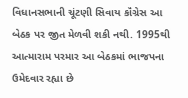વિધાનસભાની ચૂંટણી સિવાય કૉંગ્રેસ આ બેઠક પર જીત મેળવી શકી નથી. 1995થી આત્મારામ પરમાર આ બેઠકમાં ભાજપના ઉમેદવાર રહ્યા છે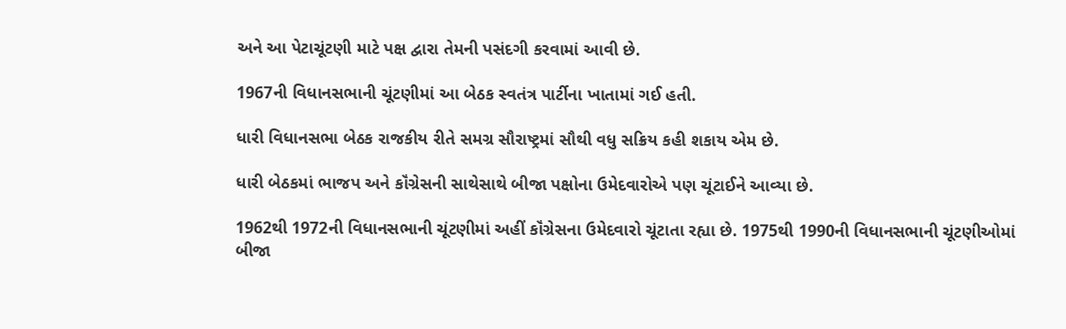અને આ પેટાચૂંટણી માટે પક્ષ દ્વારા તેમની પસંદગી કરવામાં આવી છે.

1967ની વિધાનસભાની ચૂંટણીમાં આ બેઠક સ્વતંત્ર પાર્ટીના ખાતામાં ગઈ હતી.

ધારી વિધાનસભા બેઠક રાજકીય રીતે સમગ્ર સૌરાષ્ટ્રમાં સૌથી વધુ સક્રિય કહી શકાય એમ છે.

ધારી બેઠકમાં ભાજપ અને કૉંગ્રેસની સાથેસાથે બીજા પક્ષોના ઉમેદવારોએ પણ ચૂંટાઈને આવ્યા છે.

1962થી 1972ની વિધાનસભાની ચૂંટણીમાં અહીં કૉંગ્રેસના ઉમેદવારો ચૂંટાતા રહ્યા છે. 1975થી 1990ની વિધાનસભાની ચૂંટણીઓમાં બીજા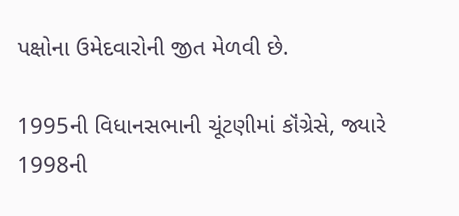પક્ષોના ઉમેદવારોની જીત મેળવી છે.

1995ની વિધાનસભાની ચૂંટણીમાં કૉંગ્રેસે, જ્યારે 1998ની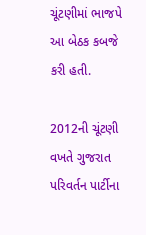ચૂંટણીમાં ભાજપે આ બેઠક કબજે કરી હતી.

2012ની ચૂંટણી વખતે ગુજરાત પરિવર્તન પાર્ટીના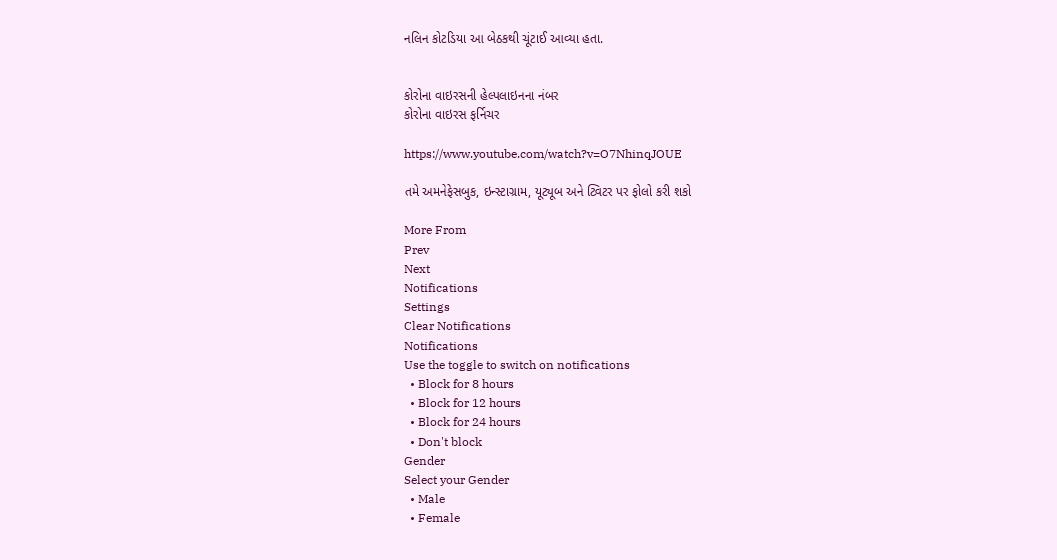નલિન કોટડિયા આ બેઠકથી ચૂંટાઈ આવ્યા હતા.


કોરોના વાઇરસની હેલ્પલાઇનના નંબર
કોરોના વાઇરસ ફર્નિચર

https://www.youtube.com/watch?v=O7NhinqJOUE

તમે અમનેફેસબુક, ઇન્સ્ટાગ્રામ, યૂટ્યૂબ અને ટ્વિટર પર ફોલો કરી શકો

More From
Prev
Next
Notifications
Settings
Clear Notifications
Notifications
Use the toggle to switch on notifications
  • Block for 8 hours
  • Block for 12 hours
  • Block for 24 hours
  • Don't block
Gender
Select your Gender
  • Male
  • Female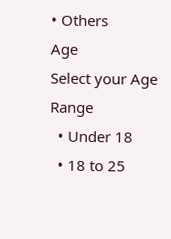• Others
Age
Select your Age Range
  • Under 18
  • 18 to 25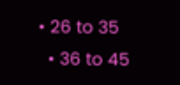• 26 to 35
  • 36 to 45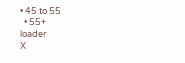• 45 to 55
  • 55+
loader
X